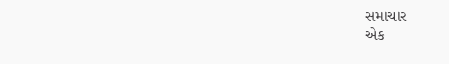સમાચાર
એક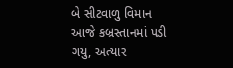બે સીટવાળુ વિમાન આજે કબ્રસ્તાનમાં પડી ગયુ, અત્યાર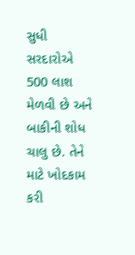સુધી સરદારોએ 500 લાશ મેળવી છે અને બાકીની શોધ ચાલુ છે. તેને માટે ખોદકામ કરી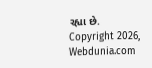રહ્યા છે.
Copyright 2026, Webdunia.com